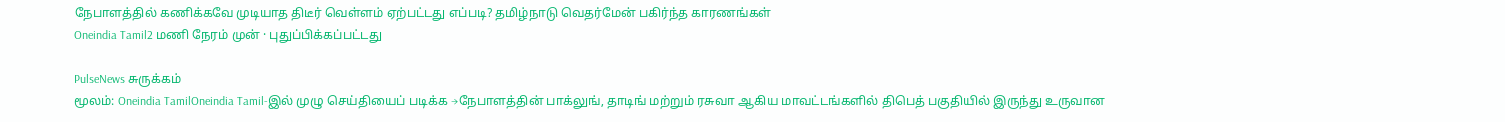நேபாளத்தில் கணிக்கவே முடியாத திடீர் வெள்ளம் ஏற்பட்டது எப்படி? தமிழ்நாடு வெதர்மேன் பகிர்ந்த காரணங்கள்
Oneindia Tamil2 மணி நேரம் முன் · புதுப்பிக்கப்பட்டது

PulseNews சுருக்கம்
மூலம்: Oneindia TamilOneindia Tamil-இல் முழு செய்தியைப் படிக்க →நேபாளத்தின் பாக்லுங், தாடிங் மற்றும் ரசுவா ஆகிய மாவட்டங்களில் திபெத் பகுதியில் இருந்து உருவான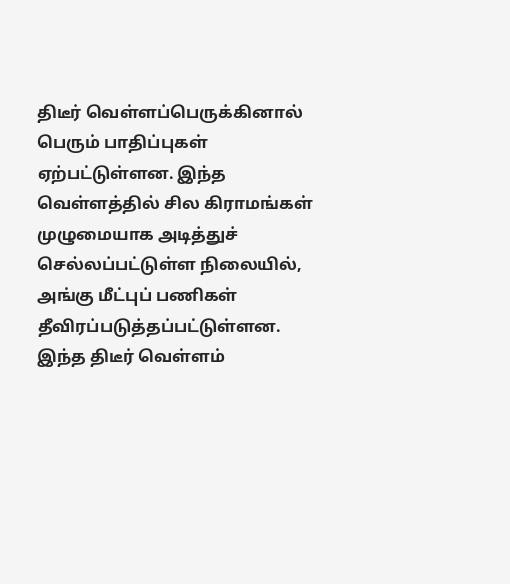திடீர் வெள்ளப்பெருக்கினால் பெரும் பாதிப்புகள் ஏற்பட்டுள்ளன. இந்த வெள்ளத்தில் சில கிராமங்கள் முழுமையாக அடித்துச் செல்லப்பட்டுள்ள நிலையில், அங்கு மீட்புப் பணிகள் தீவிரப்படுத்தப்பட்டுள்ளன.
இந்த திடீர் வெள்ளம்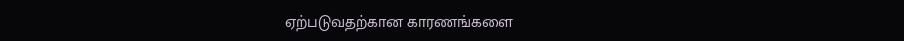ஏற்படுவதற்கான காரணங்களை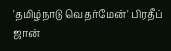'தமிழ்நாடு வெதர்மேன்' பிரதீப் ஜான்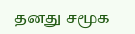தனது சமூக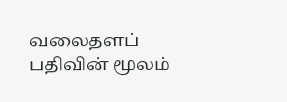வலைதளப் பதிவின் மூலம்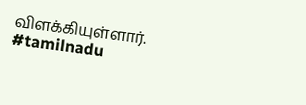விளக்கியுள்ளார்.
#tamilnadu